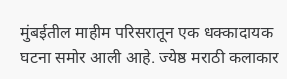मुंबईतील माहीम परिसरातून एक धक्कादायक घटना समोर आली आहे. ज्येष्ठ मराठी कलाकार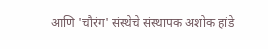आणि 'चौरंग' संस्थेचे संस्थापक अशोक हांडे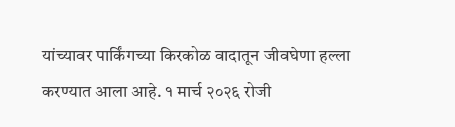यांच्यावर पार्किंगच्या किरकोळ वादातून जीवघेणा हल्ला करण्यात आला आहे. १ मार्च २०२६ रोजी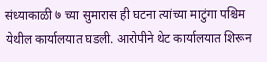संध्याकाळी ७ च्या सुमारास ही घटना त्यांच्या माटुंगा पश्चिम येथील कार्यालयात घडली. आरोपीने थेट कार्यालयात शिरून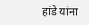हांडे यांना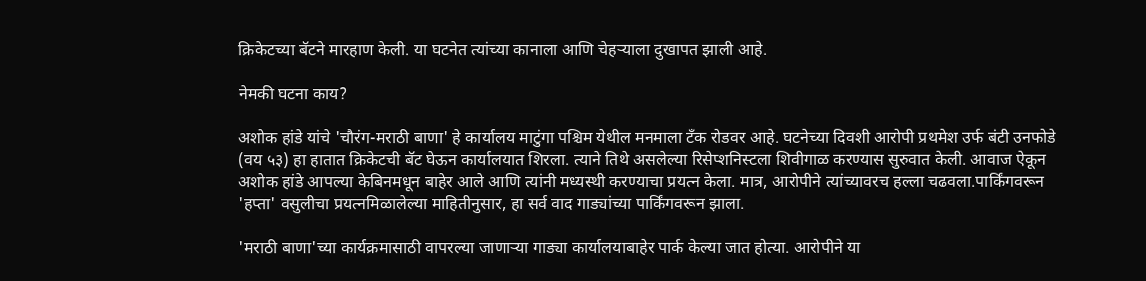क्रिकेटच्या बॅटने मारहाण केली. या घटनेत त्यांच्या कानाला आणि चेहऱ्याला दुखापत झाली आहे.

नेमकी घटना काय?

अशोक हांडे यांचे 'चौरंग-मराठी बाणा' हे कार्यालय माटुंगा पश्चिम येथील मनमाला टँक रोडवर आहे. घटनेच्या दिवशी आरोपी प्रथमेश उर्फ बंटी उनफोडे (वय ५३) हा हातात क्रिकेटची बॅट घेऊन कार्यालयात शिरला. त्याने तिथे असलेल्या रिसेप्शनिस्टला शिवीगाळ करण्यास सुरुवात केली. आवाज ऐकून अशोक हांडे आपल्या केबिनमधून बाहेर आले आणि त्यांनी मध्यस्थी करण्याचा प्रयत्न केला. मात्र, आरोपीने त्यांच्यावरच हल्ला चढवला.पार्किंगवरून 'हप्ता' वसुलीचा प्रयत्नमिळालेल्या माहितीनुसार, हा सर्व वाद गाड्यांच्या पार्किंगवरून झाला.

'मराठी बाणा'च्या कार्यक्रमासाठी वापरल्या जाणाऱ्या गाड्या कार्यालयाबाहेर पार्क केल्या जात होत्या. आरोपीने या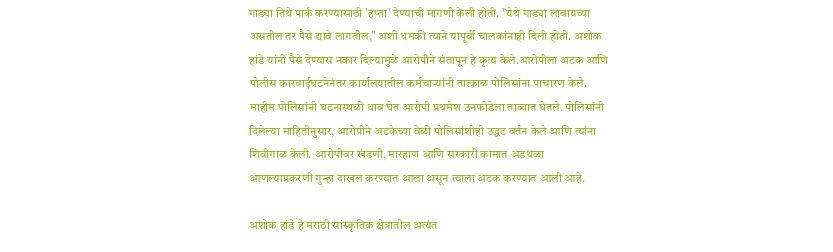गाड्या तिथे पार्क करण्यासाठी 'हप्ता' देण्याची मागणी केली होती. "येथे गाड्या लावायच्या असतील तर पैसे द्यावे लागतील," अशी धमकी त्याने यापूर्वी चालकांनाही दिली होती. अशोक हांडे यांनी पैसे देण्यास नकार दिल्यामुळे आरोपीने संतापून हे कृत्य केले.आरोपीला अटक आणि पोलीस कारवाईघटनेनंतर कार्यालयातील कर्मचाऱ्यांनी तात्काळ पोलिसांना पाचारण केले. माहीम पोलिसांनी घटनास्थळी धाव घेत आरोपी प्रथमेश उनफोडेला ताब्यात घेतले. पोलिसांनी दिलेल्या माहितीनुसार, आरोपीने अटकेच्या वेळी पोलिसांशीही उद्धट वर्तन केले आणि त्यांना शिवीगाळ केली. आरोपीवर खंडणी, मारहाण आणि सरकारी कामात अडथळा आणल्याप्रकरणी गुन्हा दाखल करण्यात आला असून त्याला अटक करण्यात आली आहे.

अशोक हांडे हे मराठी सांस्कृतिक क्षेत्रातील अत्यंत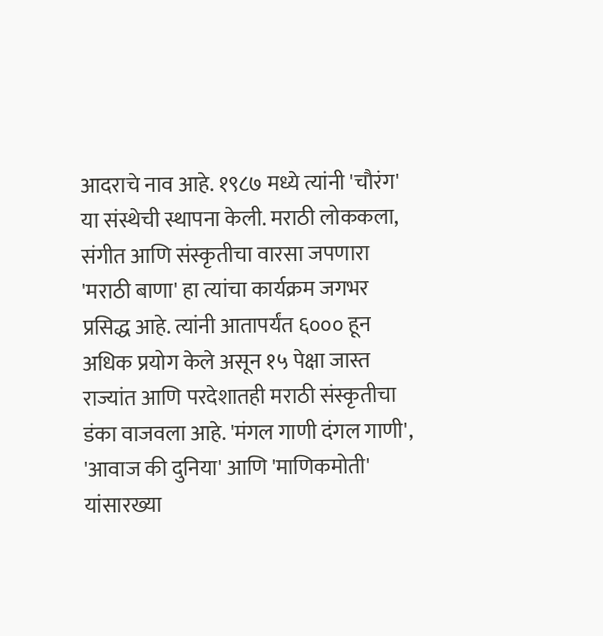आदराचे नाव आहे. १९८७ मध्ये त्यांनी 'चौरंग' या संस्थेची स्थापना केली. मराठी लोककला, संगीत आणि संस्कृतीचा वारसा जपणारा 'मराठी बाणा' हा त्यांचा कार्यक्रम जगभर प्रसिद्ध आहे. त्यांनी आतापर्यंत ६००० हून अधिक प्रयोग केले असून १५ पेक्षा जास्त राज्यांत आणि परदेशातही मराठी संस्कृतीचा डंका वाजवला आहे. 'मंगल गाणी दंगल गाणी', 'आवाज की दुनिया' आणि 'माणिकमोती' यांसारख्या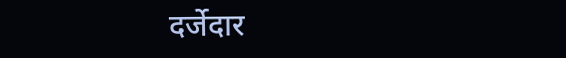दर्जेदार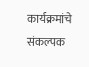कार्यक्रमांचे संकल्पक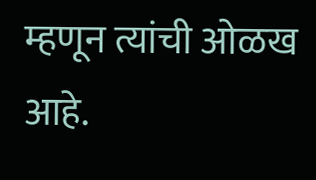म्हणून त्यांची ओळख आहे.